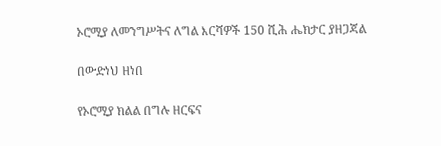ኦሮሚያ ለመንግሥትና ለግል እርሻዎች 150 ሺሕ ሔክታር ያዘጋጃል

በውድነህ ዘነበ

የኦሮሚያ ክልል በግሉ ዘርፍና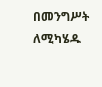በመንግሥት ለሚካሄዱ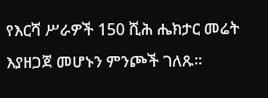የእርሻ ሥራዎች 150 ሺሕ ሔክታር መሬት እያዘጋጀ መሆኑን ምንጮች ገለጹ፡፡